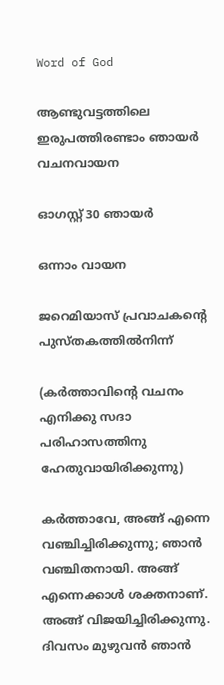Word of God

ആണ്ടുവട്ടത്തിലെ ഇരുപത്തിരണ്ടാം ഞായർ വചനവായന

ഓഗസ്റ്റ് 30 ഞായർ

ഒന്നാം വായന

ജറെമിയാസ് പ്രവാചകൻ്റെ പുസ്‌തകത്തിൽനിന്ന്

(കർത്താവിന്റെ വചനം എനിക്കു സദാ പരിഹാസത്തിനു ഹേതുവായിരിക്കുന്നു)

കർത്താവേ, അങ്ങ് എന്നെ വഞ്ചിച്ചിരിക്കുന്നു; ഞാൻ വഞ്ചിതനായി. അങ്ങ് എന്നെക്കാൾ ശക്തനാണ്. അങ്ങ് വിജയിച്ചിരിക്കുന്നു. ദിവസം മുഴുവൻ ഞാൻ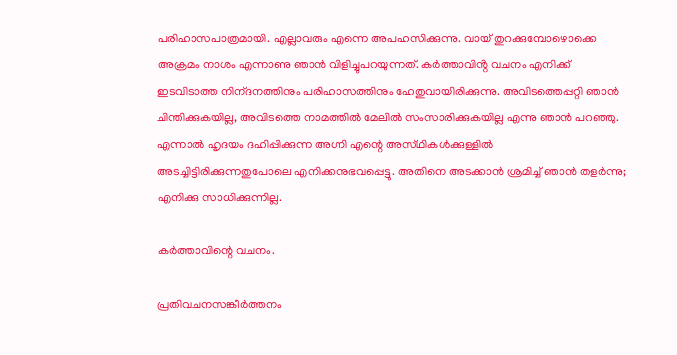പരിഹാസപാത്രമായി. എല്ലാവരും എന്നെ അപഹസിക്കുന്നു. വായ് തുറക്കുമ്പോഴൊക്കെ അക്രമം നാശം എന്നാണു ഞാൻ വിളിച്ചുപറയുന്നത്. കർത്താവിൻ്റ വചനം എനിക്ക് ഇടവിടാത്ത നിന്‌ദനത്തിനും പരിഹാസത്തിനും ഹേതുവായിരിക്കുന്നു. അവിടത്തെപ്പറ്റി ഞാൻ ചിന്തിക്കുകയില്ല, അവിടത്തെ നാമത്തിൽ മേലിൽ സംസാരിക്കുകയില്ല എന്നു ഞാൻ പറഞ്ഞു. എന്നാൽ ഹൃദയം ദഹിപ്പിക്കുന്ന അഗ്നി എന്റെ അസ്‌ഥികൾക്കുള്ളിൽ അടച്ചിട്ടിരിക്കുന്നതുപോലെ എനിക്കനുഭവപ്പെട്ടു. അതിനെ അടക്കാൻ ശ്രമിച്ച് ഞാൻ തളർന്നു; എനിക്കു സാധിക്കുന്നില്ല.

കർത്താവിന്റെ വചനം.

പ്രതിവചനസങ്കീർത്തനം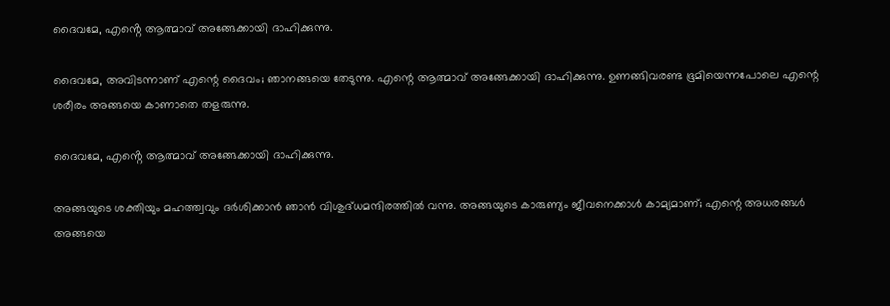ദൈവമേ, എൻ്റെ ആത്മാവ് അങ്ങേക്കായി ദാഹിക്കുന്നു.

ദൈവമേ, അവിടന്നാണ് എന്റെ ദൈവം; ഞാനങ്ങയെ തേടുന്നു. എന്റെ ആത്മാവ് അങ്ങേക്കായി ദാഹിക്കുന്നു. ഉണങ്ങിവരണ്ട ഭൂമിയെന്നപോലെ എന്റെ ശരീരം അങ്ങയെ കാണാതെ തളരുന്നു.

ദൈവമേ, എൻ്റെ ആത്മാവ് അങ്ങേക്കായി ദാഹിക്കുന്നു.

അങ്ങയുടെ ശക്തിയും മഹത്ത്വവും ദർശിക്കാൻ ഞാൻ വിശുദ്‌ധമന്ദിരത്തിൽ വന്നു. അങ്ങയുടെ കാരുണ്യം ജീവനെക്കാൾ കാമ്യമാണ്; എന്റെ അധരങ്ങൾ അങ്ങയെ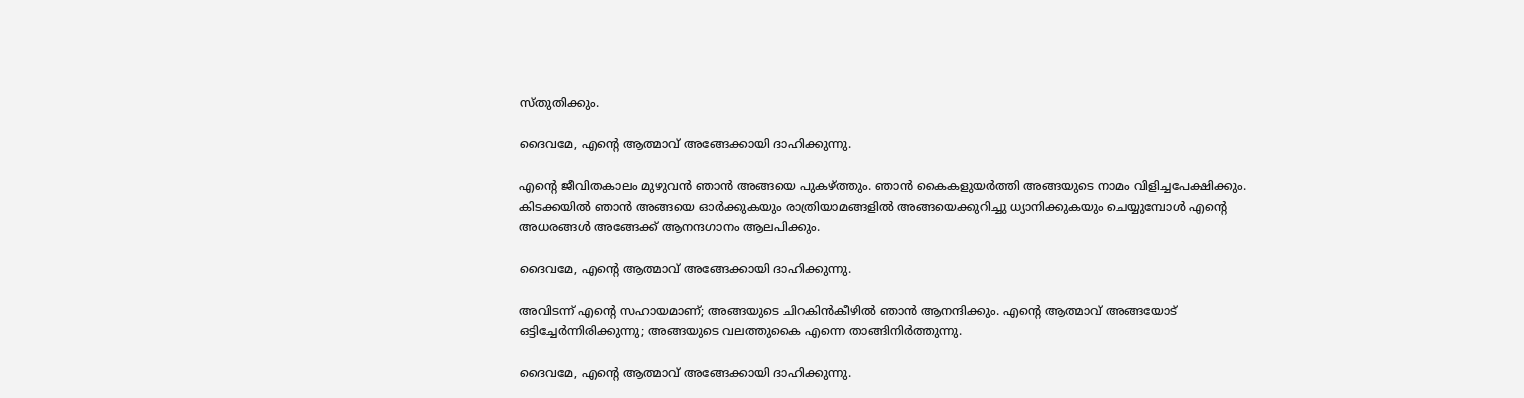സ്തുതിക്കും.

ദൈവമേ, എൻ്റെ ആത്മാവ് അങ്ങേക്കായി ദാഹിക്കുന്നു.

എന്റെ ജീവിതകാലം മുഴുവൻ ഞാൻ അങ്ങയെ പുകഴ്ത്തും. ഞാൻ കൈകളുയർത്തി അങ്ങയുടെ നാമം വിളിച്ചപേക്ഷിക്കും. കിടക്കയിൽ ഞാൻ അങ്ങയെ ഓർക്കുകയും രാത്രിയാമങ്ങളിൽ അങ്ങയെക്കുറിച്ചു ധ്യാനിക്കുകയും ചെയ്യുമ്പോൾ എന്റെ അധരങ്ങൾ അങ്ങേക്ക് ആനന്ദഗാനം ആലപിക്കും.

ദൈവമേ, എൻ്റെ ആത്മാവ് അങ്ങേക്കായി ദാഹിക്കുന്നു.

അവിടന്ന് എന്റെ സഹായമാണ്; അങ്ങയുടെ ചിറകിൻകീഴിൽ ഞാൻ ആനന്ദിക്കും. എന്റെ ആത്മാവ് അങ്ങയോട് ഒട്ടിച്ചേർന്നിരിക്കുന്നു; അങ്ങയുടെ വലത്തുകൈ എന്നെ താങ്ങിനിർത്തുന്നു.

ദൈവമേ, എൻ്റെ ആത്മാവ് അങ്ങേക്കായി ദാഹിക്കുന്നു.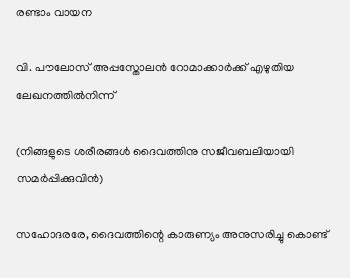രണ്ടാം വായന

വി. പൗലോസ് അപ്പസ്തോലൻ റോമാക്കാർക്ക് എഴുതിയ ലേഖനത്തിൽനിന്ന്

(നിങ്ങളുടെ ശരീരങ്ങൾ ദൈവത്തിനു സജീവബലിയായി സമർപ്പിക്കുവിൻ)

സഹോദരരേ, ദൈവത്തിന്റെ കാരുണ്യം അനുസ‌രിച്ചു കൊണ്ട്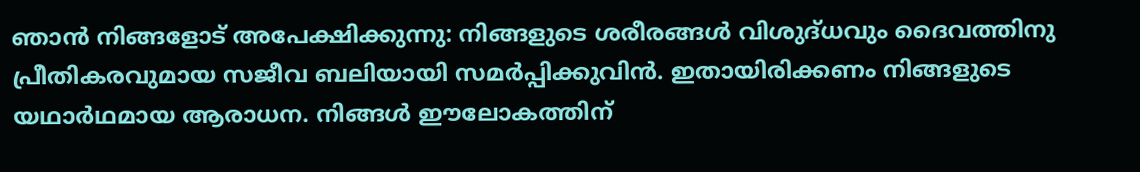ഞാൻ നിങ്ങളോട് അപേക്ഷിക്കുന്നു: നിങ്ങളുടെ ശരീരങ്ങൾ വിശുദ്‌ധവും ദൈവത്തിനു പ്രീതികരവുമായ സജീവ ബലിയായി സമർപ്പിക്കുവിൻ. ഇതായിരിക്കണം നിങ്ങളുടെ യഥാർഥമായ ആരാധന. നിങ്ങൾ ഈലോകത്തിന്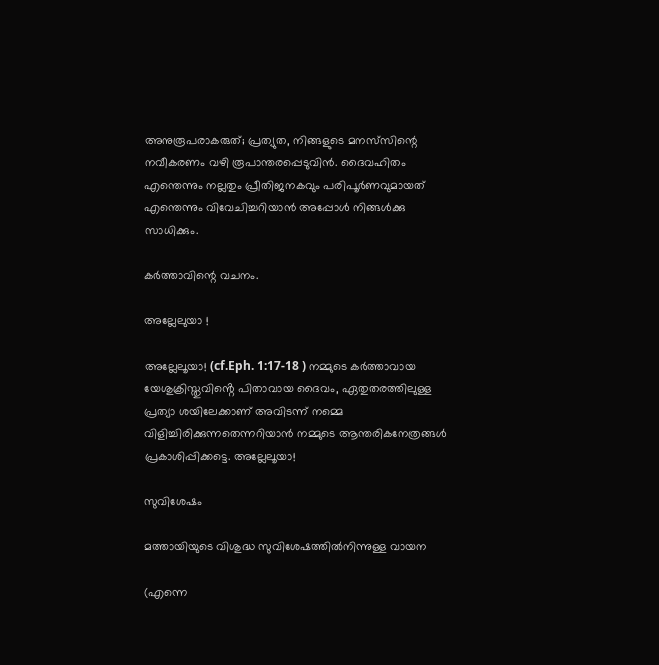അനുരൂപരാകരുത്; പ്രത്യുത, നിങ്ങളുടെ മനസ്‌സിന്റെ നവീകരണം വഴി രൂപാന്തരപ്പെടുവിൻ. ദൈവഹിതം എന്തെന്നും നല്ലതും പ്രീതിജനകവും പരിപൂർണവുമായത് എന്തെന്നും വിവേചിച്ചറിയാൻ അപ്പോൾ നിങ്ങൾക്കു സാധിക്കും.

കർത്താവിന്റെ വചനം.

അല്ലേലുയാ !

അല്ലേലൂയാ! (cf.Eph. 1:17-18 ) നമ്മുടെ കർത്താവായ യേശുക്രിസ്തുവിൻ്റെ പിതാവായ ദൈവം, ഏതുതരത്തിലുള്ള പ്രത്യാ ശയിലേക്കാണ് അവിടന്ന് നമ്മെ വിളിച്ചിരിക്കുന്നതെന്നറിയാൻ നമ്മുടെ ആന്തരികനേത്രങ്ങൾ പ്രകാശിപ്പിക്കട്ടെ. അല്ലേലൂയാ!

സുവിശേഷം

മത്തായിയുടെ വിശുദ്ധ സുവിശേഷത്തിൽനിന്നുള്ള വായന

(എന്നെ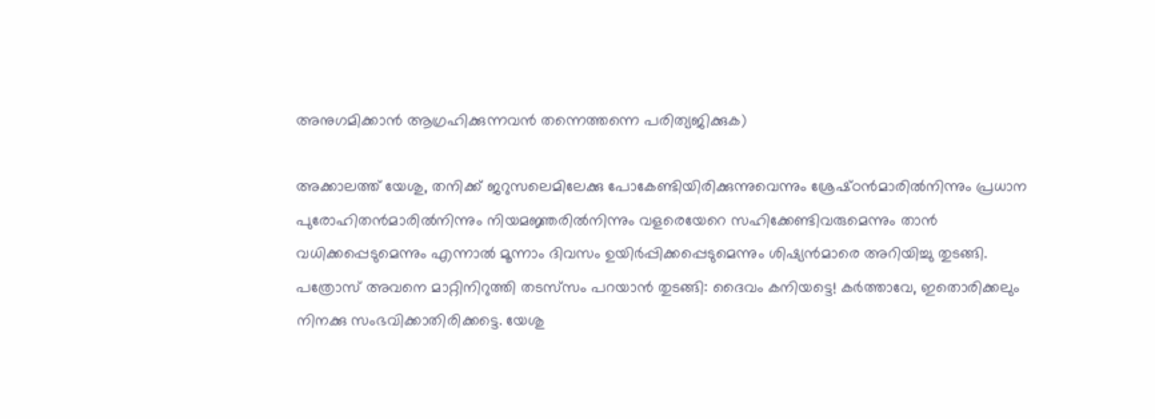അനുഗമിക്കാൻ ആഗ്രഹിക്കുന്നവൻ തന്നെത്തന്നെ പരിത്യജിക്കുക)

അക്കാലത്ത് യേശു, തനിക്ക് ജറുസലെമിലേക്കു പോകേണ്ടിയിരിക്കുന്നുവെന്നും ശ്രേഷ്‌ഠൻമാരിൽനിന്നും പ്രധാന പുരോഹിതൻമാരിൽനിന്നും നിയമജ്ഞരിൽനിന്നും വളരെയേറെ സഹിക്കേണ്ടിവരുമെന്നും താൻ വധിക്കപ്പെടുമെന്നും എന്നാൽ മൂന്നാം ദിവസം ഉയിർപ്പിക്കപ്പെടുമെന്നും ശിഷ്യൻമാരെ അറിയിച്ചു തുടങ്ങി. പത്രോസ് അവനെ മാറ്റിനിറുത്തി തടസ്‌സം പറയാൻ തുടങ്ങി: ദൈവം കനിയട്ടെ! കർത്താവേ, ഇതൊരിക്കലും നിനക്കു സംഭവിക്കാതിരിക്കട്ടെ. യേശു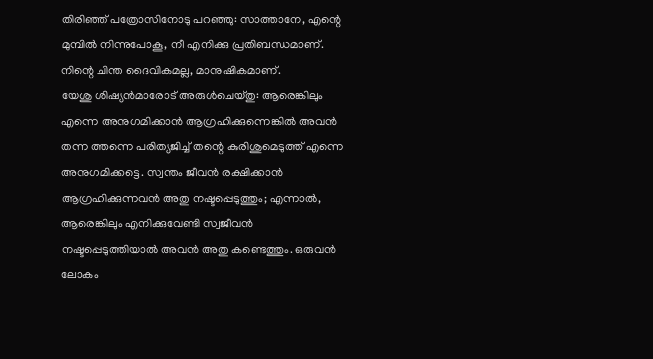തിരിഞ്ഞ് പത്രോസിനോടു പറഞ്ഞു: സാത്താനേ, എന്റെ മുമ്പിൽ നിന്നുപോകൂ, നീ എനിക്കു പ്രതിബന്ധമാണ്. നിന്റെ ചിന്ത ദൈവികമല്ല, മാനുഷികമാണ്.
യേശു ശിഷ്യൻമാരോട് അരുൾചെയ്തു‌: ആരെങ്കിലും എന്നെ അനുഗമിക്കാൻ ആഗ്രഹിക്കുന്നെങ്കിൽ അവൻ തന്ന ത്തന്നെ പരിത്യജിച്ച് തന്റെ കുരിശുമെടുത്ത് എന്നെ അനുഗമിക്കട്ടെ. സ്വന്തം ജീവൻ രക്ഷിക്കാൻ ആഗ്രഹിക്കുന്നവൻ അതു നഷ്ടപ്പെടുത്തും; എന്നാൽ, ആരെങ്കിലും എനിക്കുവേണ്ടി സ്വജീവൻ നഷ്ടപ്പെടുത്തിയാൽ അവൻ അതു കണ്ടെത്തും. ഒരുവൻ ലോകം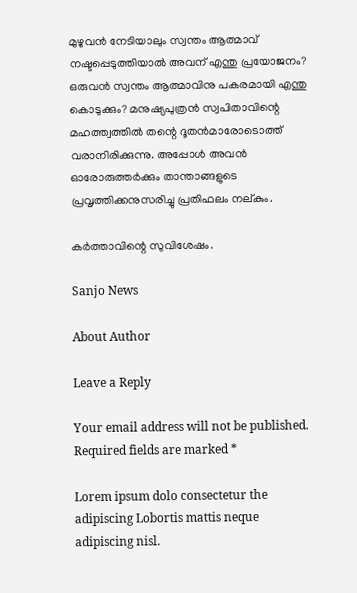മുഴുവൻ നേടിയാലും സ്വന്തം ആത്മാവ് നഷ്ടപ്പെടുത്തിയാൽ അവന് എന്തു പ്രയോജനം? ഒരുവൻ സ്വന്തം ആത്മാവിനു പകരമായി എന്തു കൊടുക്കും? മനുഷ്യപുത്രൻ സ്വപിതാവിന്റെ മഹത്ത്വത്തിൽ തന്റെ ദൂതൻമാരോടൊത്ത് വരാനിരിക്കുന്നു. അപ്പോൾ അവൻ ഓരോരുത്തർക്കും താന്താങ്ങളുടെ പ്രവൃത്തിക്കനുസരിച്ചു പ്രതിഫലം നല്കും.

കർത്താവിന്റെ സുവിശേഷം.

Sanjo News

About Author

Leave a Reply

Your email address will not be published. Required fields are marked *

Lorem ipsum dolo consectetur the adipiscing Lobortis mattis neque adipiscing nisl.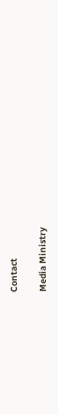Contact

Media Ministry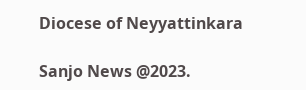Diocese of Neyyattinkara

Sanjo News @2023.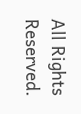All Rights Reserved.